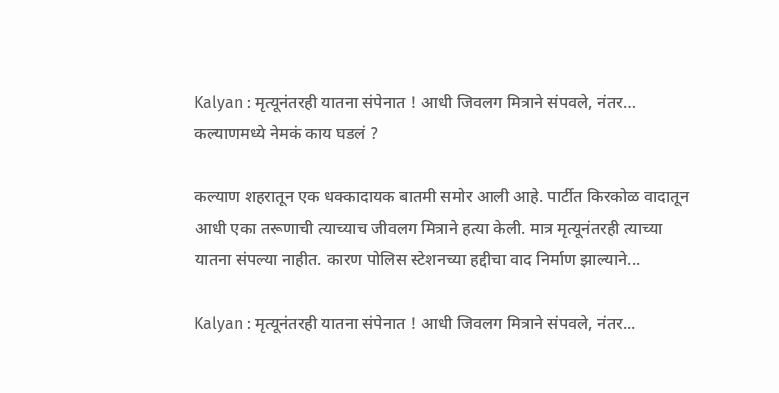Kalyan : मृत्यूनंतरही यातना संपेनात ! आधी जिवलग मित्राने संपवले, नंतर… कल्याणमध्ये नेमकं काय घडलं ?

कल्याण शहरातून एक धक्कादायक बातमी समोर आली आहे. पार्टीत किरकोळ वादातून आधी एका तरूणाची त्याच्याच जीवलग मित्राने हत्या केली. मात्र मृत्यूनंतरही त्याच्या यातना संपल्या नाहीत. कारण पोलिस स्टेशनच्या हद्दीचा वाद निर्माण झाल्याने...

Kalyan : मृत्यूनंतरही यातना संपेनात ! आधी जिवलग मित्राने संपवले, नंतर...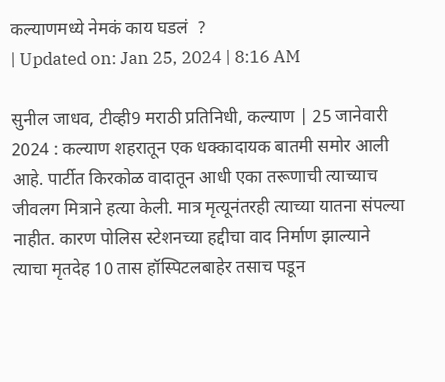कल्याणमध्ये नेमकं काय घडलं  ?
| Updated on: Jan 25, 2024 | 8:16 AM

सुनील जाधव, टीव्ही9 मराठी प्रतिनिधी, कल्याण | 25 जानेवारी 2024 : कल्याण शहरातून एक धक्कादायक बातमी समोर आली आहे. पार्टीत किरकोळ वादातून आधी एका तरूणाची त्याच्याच जीवलग मित्राने हत्या केली. मात्र मृत्यूनंतरही त्याच्या यातना संपल्या नाहीत. कारण पोलिस स्टेशनच्या हद्दीचा वाद निर्माण झाल्याने त्याचा मृतदेह 10 तास हॉस्पिटलबाहेर तसाच पडून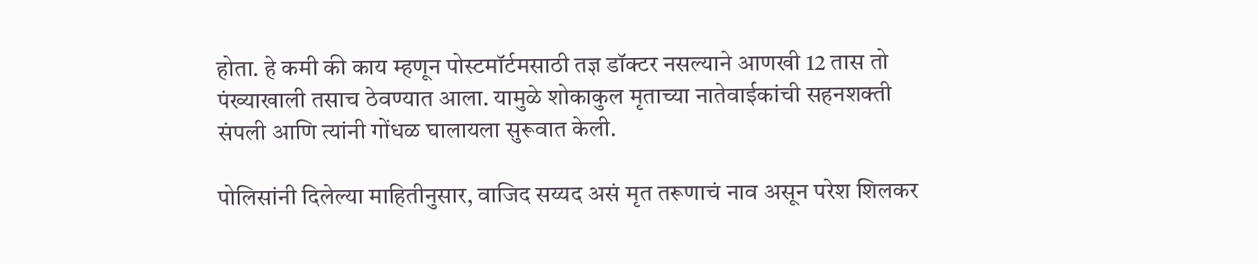होता. हे कमी की काय म्हणून पोस्टमॉर्टमसाठी तज्ञ डॉक्टर नसल्याने आणखी 12 तास तो पंख्याखाली तसाच ठेवण्यात आला. यामुळे शोकाकुल मृताच्या नातेवाईकांची सहनशक्ती संपली आणि त्यांनी गोंधळ घालायला सुरूवात केली.

पोलिसांनी दिलेल्या माहितीनुसार, वाजिद सय्यद असं मृत तरूणाचं नाव असून परेश शिलकर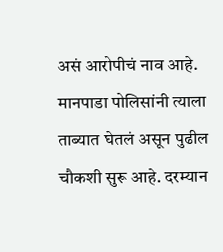असं आरोपीचं नाव आहे. मानपाडा पोलिसांनी त्याला ताब्यात घेतलं असून पुढील चौकशी सुरू आहे. दरम्यान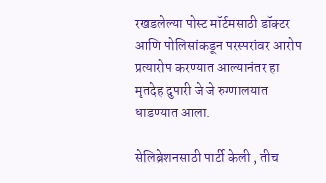रखडलेल्या पोस्ट मॉर्टमसाठी डॉक्टर आणि पोलिसांकडून परस्परांवर आरोप प्रत्यारोप करण्यात आल्यानंतर हा मृतदेह दुपारी जे जे रुग्णालयात धाडण्यात आला.

सेलिब्रेशनसाठी पार्टी केली , तीच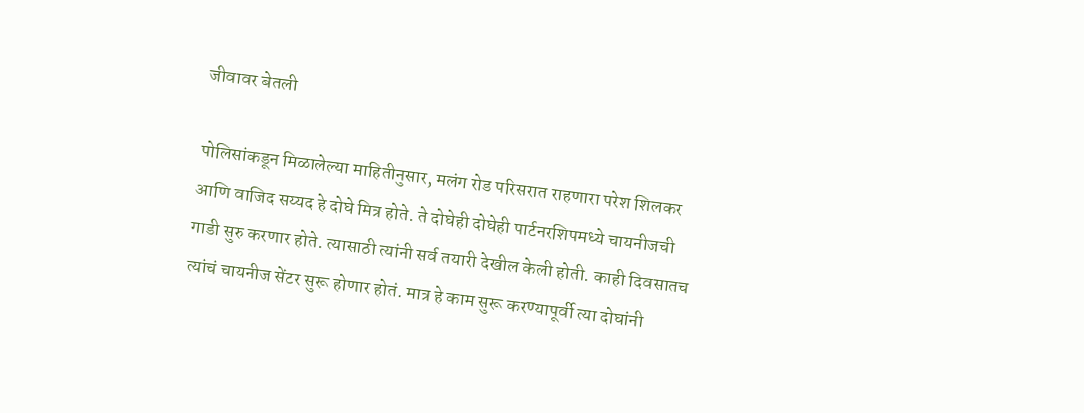जीवावर बेतली

पोलिसांकडून मिळालेल्या माहितीनुसार, मलंग रोड परिसरात राहणारा परेश शिलकर आणि वाजिद सय्यद हे दोघे मित्र होते. ते दोघेही दोघेही पार्टनरशिपमध्ये चायनीजची गाडी सुरु करणार होते. त्यासाठी त्यांनी सर्व तयारी देखील केली होती. काही दिवसातच त्यांचं चायनीज सेंटर सुरू होणार होतं. मात्र हे काम सुरू करण्यापूर्वी त्या दोघांनी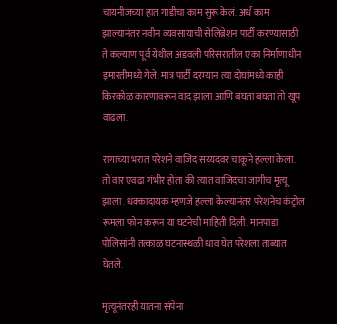चायनीजच्या हात गाडीचा काम सुरू केलं. अर्ध काम झाल्यानंतर नवीन व्यवसायाची सेलिब्रेशन पार्टी करण्यासाठी ते कल्याण पूर्व येथील अडवली परिसरातील एका निर्माणाधीन इमारतीमध्ये गेले. मात्र पार्टी दरम्यान त्या दोघांमध्ये काही किरकोळ कारणावरून वाद झाला आणि बघता बघता तो खूप वाढला.

रागाच्या भरात परेशने वाजिद सय्यदवर चाकूने हल्ला केला. तो वार एवढा गंभीर होता की त्यात वाजिदचा जागीच मृत्यू झाला . धक्कादायक म्हणजे हल्ला केल्यानंतर परेशनेच कंट्रोल रूमला फोन करून या घटनेची माहिती दिली. मानपाडा पोलिसांनी तत्काळ घटनास्थळी धाव घेत परेशला ताब्यात घेतले.

मृत्यूनंतरही यातना संपेना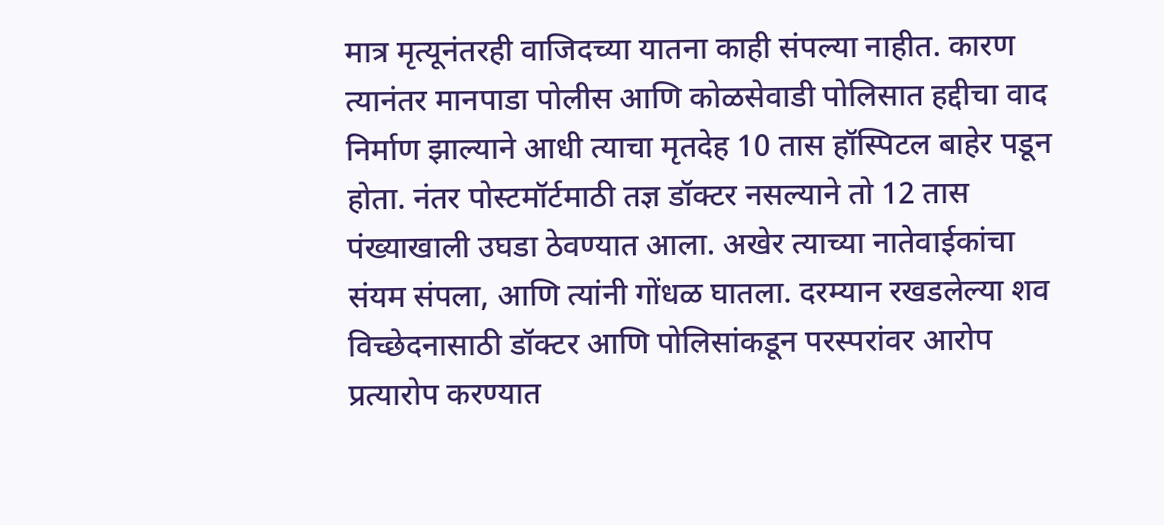मात्र मृत्यूनंतरही वाजिदच्या यातना काही संपल्या नाहीत. कारण त्यानंतर मानपाडा पोलीस आणि कोळसेवाडी पोलिसात हद्दीचा वाद निर्माण झाल्याने आधी त्याचा मृतदेह 10 तास हॉस्पिटल बाहेर पडून होता. नंतर पोस्टमॉर्टमाठी तज्ञ डॉक्टर नसल्याने तो 12 तास पंख्याखाली उघडा ठेवण्यात आला. अखेर त्याच्या नातेवाईकांचा संयम संपला, आणि त्यांनी गोंधळ घातला. दरम्यान रखडलेल्या शव विच्छेदनासाठी डॉक्टर आणि पोलिसांकडून परस्परांवर आरोप प्रत्यारोप करण्यात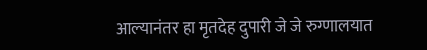आल्यानंतर हा मृतदेह दुपारी जे जे रुग्णालयात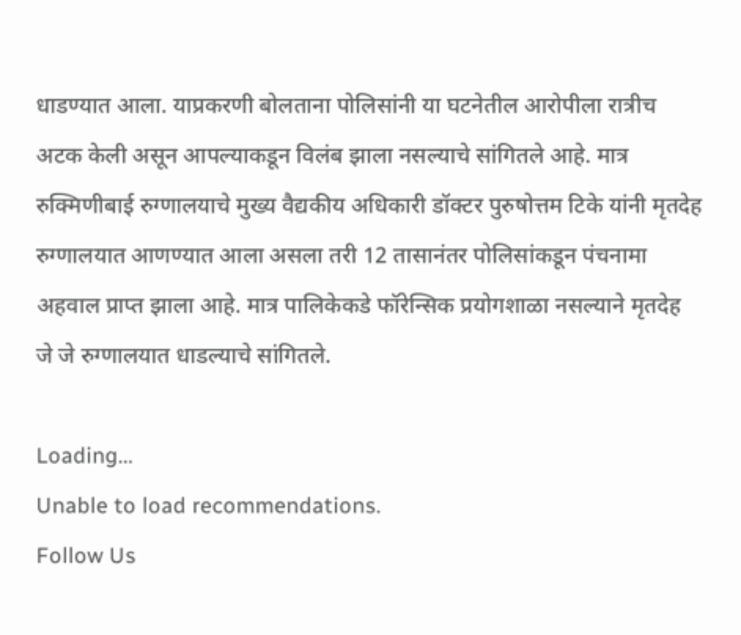धाडण्यात आला. याप्रकरणी बोलताना पोलिसांनी या घटनेतील आरोपीला रात्रीच अटक केली असून आपल्याकडून विलंब झाला नसल्याचे सांगितले आहे. मात्र रुक्मिणीबाई रुग्णालयाचे मुख्य वैद्यकीय अधिकारी डॉक्टर पुरुषोत्तम टिके यांनी मृतदेह रुग्णालयात आणण्यात आला असला तरी 12 तासानंतर पोलिसांकडून पंचनामा अहवाल प्राप्त झाला आहे. मात्र पालिकेकडे फॉरेन्सिक प्रयोगशाळा नसल्याने मृतदेह जे जे रुग्णालयात धाडल्याचे सांगितले.

Loading...
Unable to load recommendations.
Follow Us